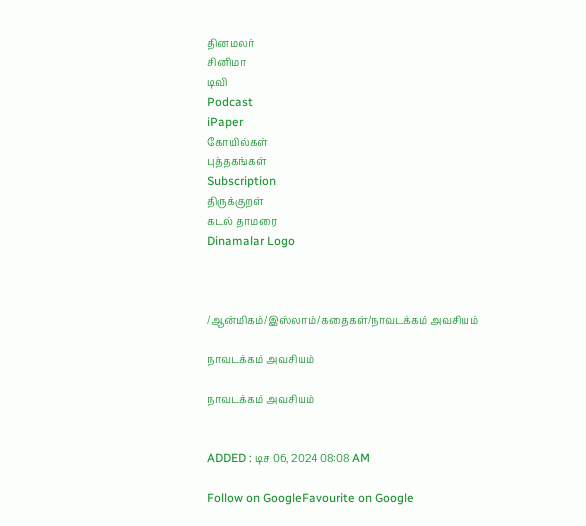தினமலர்
சினிமா
டிவி
Podcast
iPaper
கோயில்கள்
புத்தகங்கள்
Subscription
திருக்குறள்
கடல் தாமரை
Dinamalar Logo



/ஆன்மிகம்/இஸ்லாம்/கதைகள்/நாவடக்கம் அவசியம்

நாவடக்கம் அவசியம்

நாவடக்கம் அவசியம்


ADDED : டிச 06, 2024 08:08 AM

Follow on GoogleFavourite on Google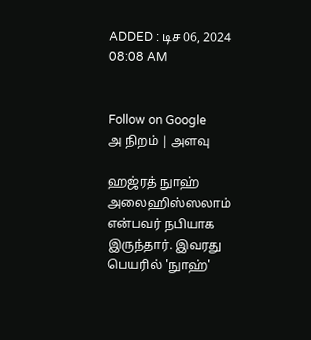ADDED : டிச 06, 2024 08:08 AM


Follow on Google
அ நிறம் | அளவு

ஹஜ்ரத் நுாஹ் அலைஹிஸ்ஸலாம் என்பவர் நபியாக இருந்தார். இவரது பெயரில் 'நுாஹ்'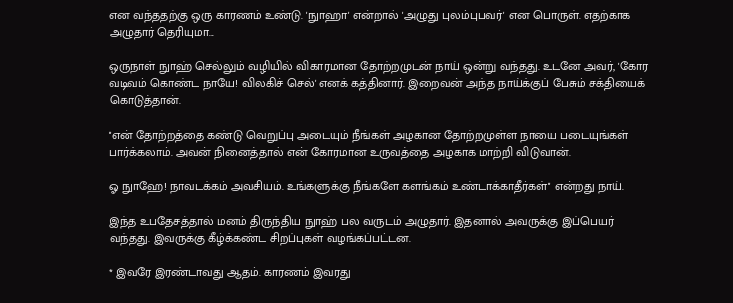என வந்ததற்கு ஒரு காரணம் உண்டு. 'நுாஹா' என்றால் 'அழுது புலம்புபவர்' என பொருள். எதற்காக அழுதார் தெரியுமா...

ஒருநாள் நுாஹ் செல்லும் வழியில் விகாரமான தோற்றமுடன் நாய் ஒன்று வந்தது. உடனே அவர், 'கோர வடிவம் கொண்ட நாயே! விலகிச் செல்' எனக் கத்தினார். இறைவன் அந்த நாய்க்குப் பேசும் சக்தியைக் கொடுத்தான்.

''என் தோற்றத்தை கண்டு வெறுப்பு அடையும் நீங்கள் அழகான தோற்றமுள்ள நாயை படையுங்கள் பார்க்கலாம். அவன் நினைத்தால் என் கோரமான உருவத்தை அழகாக மாற்றி விடுவான்.

ஓ நுாஹே! நாவடக்கம் அவசியம். உங்களுக்கு நீங்களே களங்கம் உண்டாக்காதீர்கள்'' என்றது நாய்.

இந்த உபதேசத்தால் மனம் திருந்திய நுாஹ் பல வருடம் அழுதார். இதனால் அவருக்கு இப்பெயர் வந்தது. இவருக்கு கீழ்க்கண்ட சிறப்புகள் வழங்கப்பட்டன.

* இவரே இரண்டாவது ஆதம். காரணம் இவரது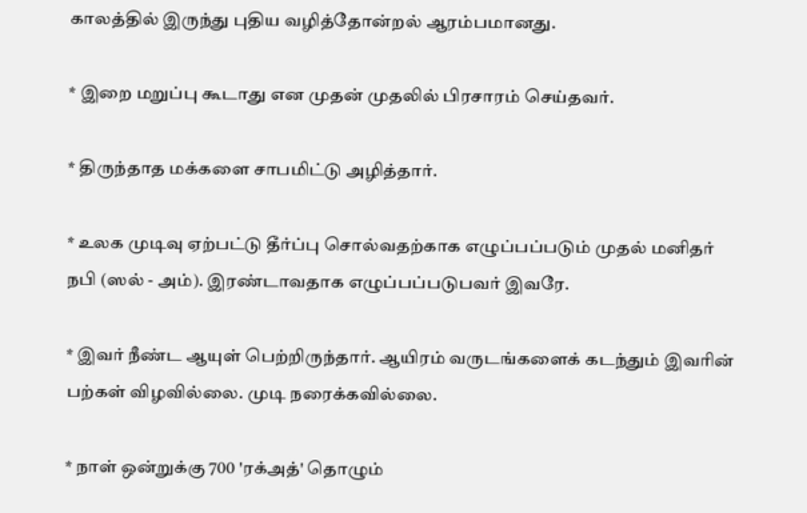காலத்தில் இருந்து புதிய வழித்தோன்றல் ஆரம்பமானது.

* இறை மறுப்பு கூடாது என முதன் முதலில் பிரசாரம் செய்தவர்.

* திருந்தாத மக்களை சாபமிட்டு அழித்தார்.

* உலக முடிவு ஏற்பட்டு தீர்ப்பு சொல்வதற்காக எழுப்பப்படும் முதல் மனிதர் நபி (ஸல் - அம்). இரண்டாவதாக எழுப்பப்படுபவர் இவரே.

* இவர் நீண்ட ஆயுள் பெற்றிருந்தார். ஆயிரம் வருடங்களைக் கடந்தும் இவரின் பற்கள் விழவில்லை. முடி நரைக்கவில்லை.

* நாள் ஒன்றுக்கு 700 'ரக்அத்' தொழும்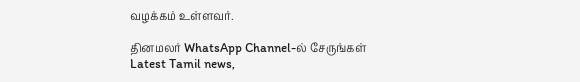வழக்கம் உள்ளவர்.

தினமலர் WhatsApp Channel-ல் சேருங்கள்
Latest Tamil news,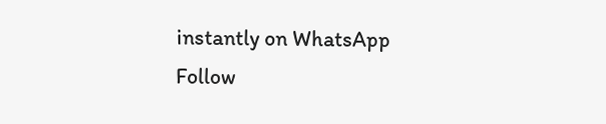instantly on WhatsApp
Follow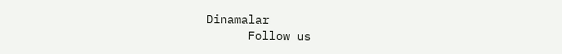Dinamalar
      Follow us